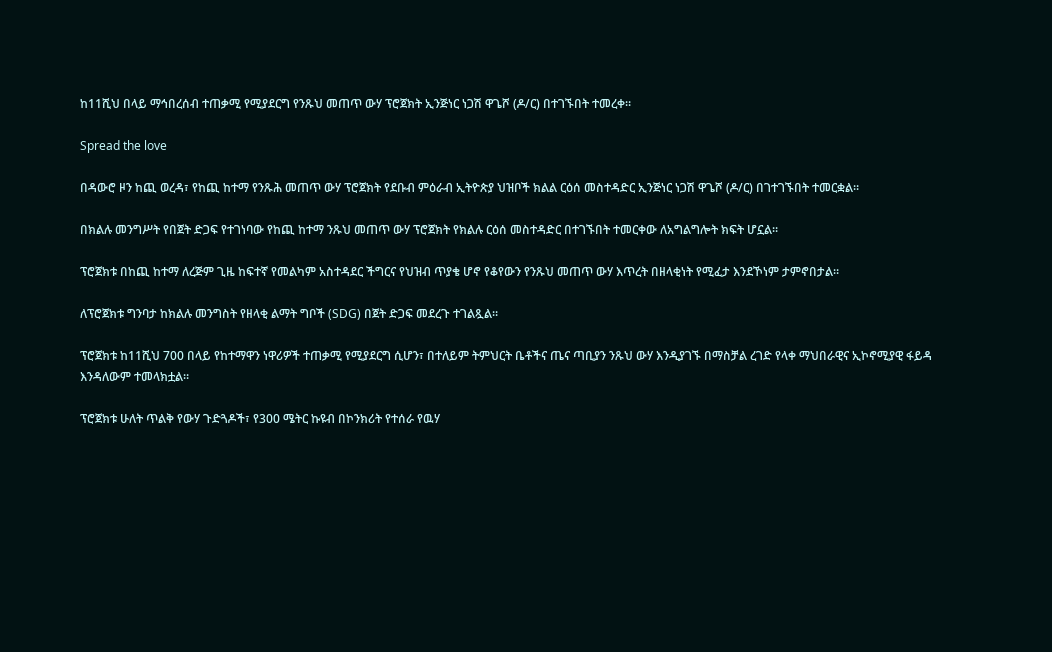ከ11ሺህ በላይ ማኅበረሰብ ተጠቃሚ የሚያደርግ የንጹህ መጠጥ ውሃ ፕሮጀክት ኢንጅነር ነጋሽ ዋጌሾ (ዶ/ር) በተገኙበት ተመረቀ።

Spread the love

በዳውሮ ዞን ከጪ ወረዳ፣ የከጪ ከተማ የንጹሕ መጠጥ ውሃ ፕሮጀክት የደቡብ ምዕራብ ኢትዮጵያ ህዝቦች ክልል ርዕሰ መስተዳድር ኢንጅነር ነጋሽ ዋጌሾ (ዶ/ር) በገተገኙበት ተመርቋል።

በክልሉ መንግሥት የበጀት ድጋፍ የተገነባው የከጪ ከተማ ንጹህ መጠጥ ውሃ ፕሮጀክት የክልሉ ርዕሰ መስተዳድር በተገኙበት ተመርቀው ለአግልግሎት ክፍት ሆኗል።

ፕሮጀክቱ በከጪ ከተማ ለረጅም ጊዜ ከፍተኛ የመልካም አስተዳደር ችግርና የህዝብ ጥያቄ ሆኖ የቆየውን የንጹህ መጠጥ ውሃ እጥረት በዘላቂነት የሚፈታ እንደኾነም ታምኖበታል።

ለፕሮጀክቱ ግንባታ ከክልሉ መንግስት የዘላቂ ልማት ግቦች (SDG) በጀት ድጋፍ መደረጉ ተገልጿል።

ፕሮጀክቱ ከ11ሺህ 700 በላይ የከተማዋን ነዋሪዎች ተጠቃሚ የሚያደርግ ሲሆን፣ በተለይም ትምህርት ቤቶችና ጤና ጣቢያን ንጹህ ውሃ እንዲያገኙ በማስቻል ረገድ የላቀ ማህበራዊና ኢኮኖሚያዊ ፋይዳ እንዳለውም ተመላክቷል።

ፕሮጀክቱ ሁለት ጥልቅ የውሃ ጉድጓዶች፣ የ300 ሜትር ኩዩብ በኮንክሪት የተሰራ የዉሃ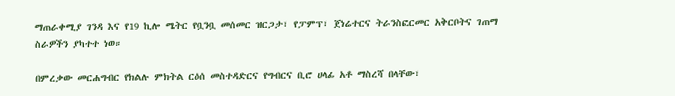ማጠራቀሚያ ገንዳ እና የ19 ኪሎ ሜትር የቧንቧ መሰመር ዝርጋታ፣ የፓምፕ፣ ጀነሬተርና ትራንስፎርመር አቅርቦትና ገጠማ ስራዎችን ያካተተ ነወ።

በምረቃው መርሐግብር የክልሉ ምክትል ርዕሰ መስተዳድርና የግብርና ቢሮ ሀላፊ አቶ ማስረሻ በላቸው፣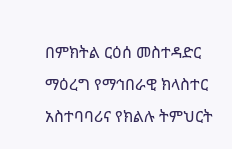በምክትል ርዕሰ መስተዳድር ማዕረግ የማኅበራዊ ክላስተር አስተባባሪና የክልሉ ትምህርት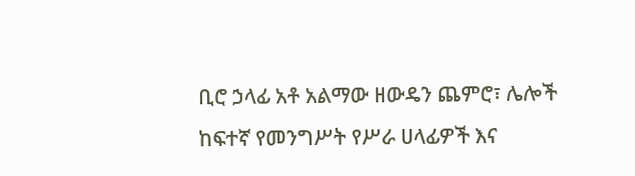ቢሮ ኃላፊ አቶ አልማው ዘውዴን ጨምሮ፣ ሌሎች ከፍተኛ የመንግሥት የሥራ ሀላፊዎች እና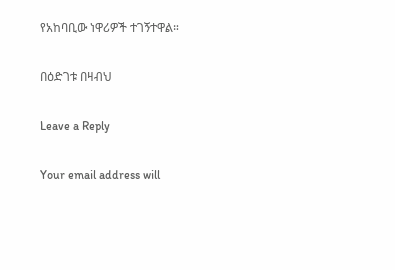የአከባቢው ነዋሪዎች ተገኝተዋል።

በዕድገቱ በዛብህ

Leave a Reply

Your email address will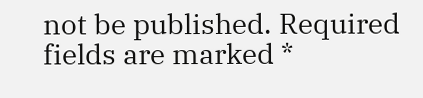not be published. Required fields are marked *